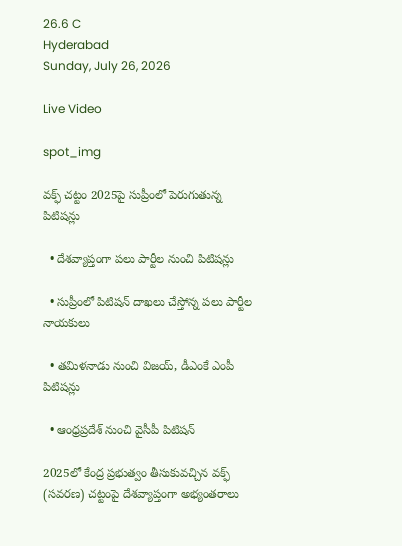26.6 C
Hyderabad
Sunday, July 26, 2026

Live Video

spot_img

వక్ఫ్ చట్టం 2025పై సుప్రీంలో పెరుగుతున్న పిటిషన్లు

  • దేశవ్యాప్తంగా పలు పార్టీల నుంచి పిటిషన్లు

  • సుప్రీంలో పిటిషన్ దాఖలు చేస్తోన్న పలు పార్టీల నాయకులు

  • తమిళనాడు నుంచి విజయ్‌, డీఎంకే ఎంపీ పిటిషన్లు

  • ఆంధ్రప్రదేశ్‌ నుంచి వైసీపీ పిటిషన్‌

2025లో కేంద్ర ప్రభుత్వం తీసుకువచ్చిన వక్ఫ్ (సవరణ) చట్టంపై దేశవ్యాప్తంగా అభ్యంతరాలు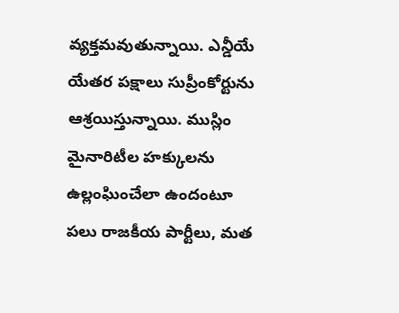వ్యక్తమవుతున్నాయి. ఎన్డీయే యేతర పక్షాలు సుప్రీంకోర్టును ఆశ్రయిస్తున్నాయి. ముస్లిం మైనారిటీల హక్కులను ఉల్లంఘించేలా ఉందంటూ పలు రాజకీయ పార్టీలు, మత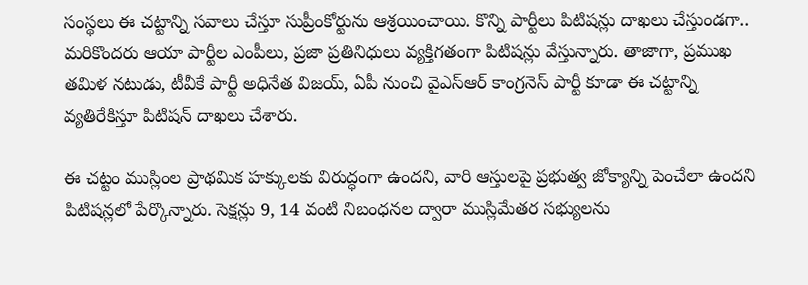సంస్థలు ఈ చట్టాన్ని సవాలు చేస్తూ సుప్రీంకోర్టును ఆశ్రయించాయి. కొన్ని పార్టీలు పిటిషన్లు దాఖలు చేస్తుండగా.. మరికొందరు ఆయా పార్టీల ఎంపీలు, ప్రజా ప్రతినిధులు వ్యక్తిగతంగా పిటిషన్లు వేస్తున్నారు. తాజాగా, ప్రముఖ తమిళ నటుడు, టీవీకే పార్టీ అధినేత విజయ్, ఏపీ నుంచి వైఎస్‌ఆర్‌ కాంగ్రనెస్‌ పార్టీ కూడా ఈ చట్టాన్ని వ్యతిరేకిస్తూ పిటిషన్ దాఖలు చేశారు.

ఈ చట్టం ముస్లింల ప్రాథమిక హక్కులకు విరుద్ధంగా ఉందని, వారి ఆస్తులపై ప్రభుత్వ జోక్యాన్ని పెంచేలా ఉందని పిటిషన్లలో పేర్కొన్నారు. సెక్షన్లు 9, 14 వంటి నిబంధనల ద్వారా ముస్లిమేతర సభ్యులను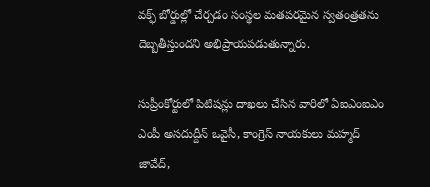వక్ఫ్ బోర్డుల్లో చేర్చడం సంస్థల మతపరమైన స్వతంత్రతను దెబ్బతీస్తుందని అభిప్రాయపడుతున్నారు.

సుప్రీంకోర్టులో పిటిషన్లు దాఖలు చేసిన వారిలో ఏఐఎంఐఎం ఎంపీ అసదుద్దీన్ ఒవైసీ, కాంగ్రెస్ నాయకులు మహ్మద్ జావేద్,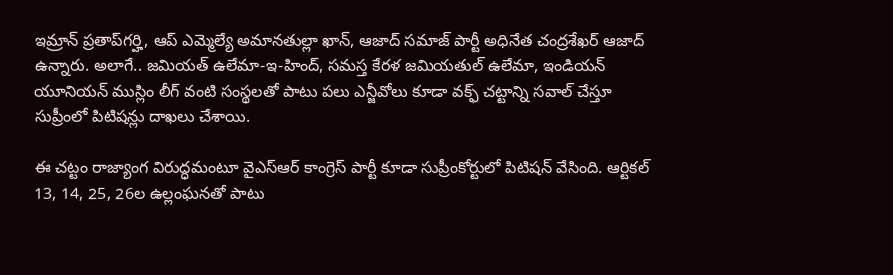ఇమ్రాన్ ప్రతాప్‌గర్హి, ఆప్ ఎమ్మెల్యే అమానతుల్లా ఖాన్, ఆజాద్ సమాజ్ పార్టీ అధినేత చంద్రశేఖర్ ఆజాద్ ఉన్నారు. అలాగే.. జమియత్ ఉలేమా-ఇ-హింద్, సమస్త కేరళ జమియతుల్ ఉలేమా, ఇండియన్ యూనియన్ ముస్లిం లీగ్ వంటి సంస్థలతో పాటు పలు ఎన్జీవోలు కూడా వక్ఫ్‌ చట్టాన్ని సవాల్‌ చేస్తూ సుప్రీంలో పిటిషన్లు దాఖలు చేశాయి.

ఈ చట్టం రాజ్యాంగ విరుద్ధమంటూ వైఎస్ఆర్ కాంగ్రెస్ పార్టీ కూడా సుప్రీంకోర్టులో పిటిషన్ వేసింది. ఆర్టికల్ 13, 14, 25, 26ల ఉల్లంఘనతో పాటు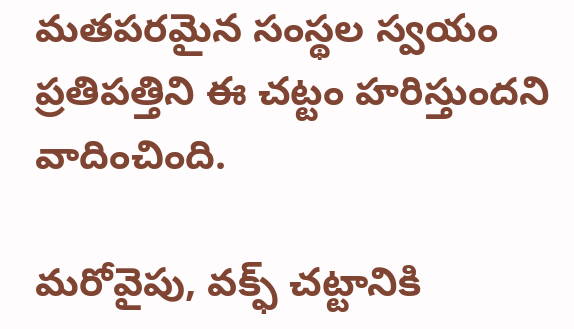మతపరమైన సంస్థల స్వయం ప్రతిపత్తిని ఈ చట్టం హరిస్తుందని వాదించింది.

మరోవైపు, వక్ఫ్ చట్టానికి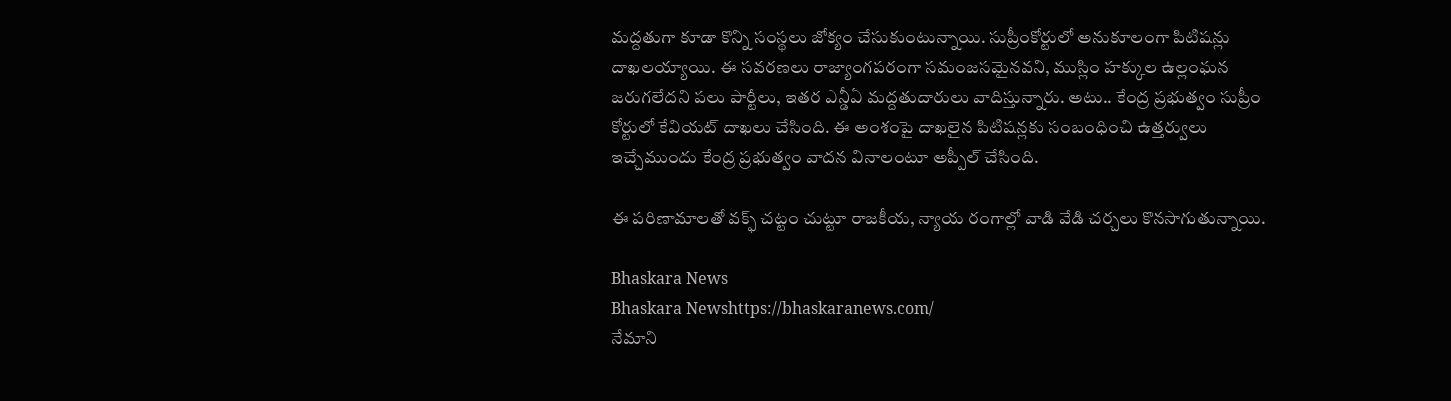మద్దతుగా కూడా కొన్ని సంస్థలు జోక్యం చేసుకుంటున్నాయి. సుప్రీంకోర్టులో అనుకూలంగా పిటిషన్లు దాఖలయ్యాయి. ఈ సవరణలు రాజ్యాంగపరంగా సమంజసమైనవని, ముస్లిం హక్కుల ఉల్లంఘన జరుగలేదని పలు పార్టీలు, ఇతర ఎన్డీఏ మద్దతుదారులు వాదిస్తున్నారు. అటు.. కేంద్ర ప్రభుత్వం సుప్రీం కోర్టులో కేవియట్‌ దాఖలు చేసింది. ఈ అంశంపై దాఖలైన పిటిషన్లకు సంబంధించి ఉత్తర్వులు ఇచ్చేముందు కేంద్ర ప్రభుత్వం వాదన వినాలంటూ అప్పీల్‌ చేసింది.

ఈ పరిణామాలతో వక్ఫ్ చట్టం చుట్టూ రాజకీయ, న్యాయ రంగాల్లో వాడి వేడి చర్చలు కొనసాగుతున్నాయి.

Bhaskara News
Bhaskara Newshttps://bhaskaranews.com/
నేమాని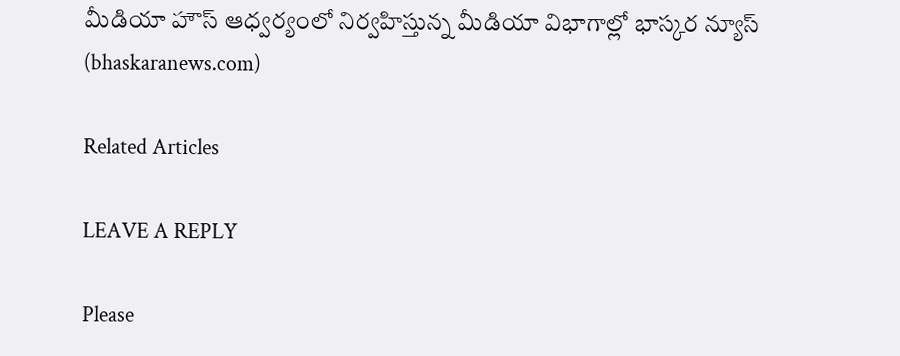మీడియా హౌస్ ఆధ్వర్యంలో నిర్వహిస్తున్న మీడియా విభాగాల్లో భాస్కర న్యూస్ (bhaskaranews.com)

Related Articles

LEAVE A REPLY

Please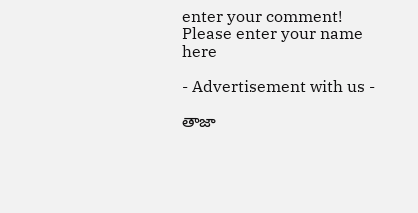enter your comment!
Please enter your name here

- Advertisement with us -

తాజా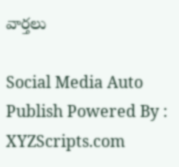వార్తలు

Social Media Auto Publish Powered By : XYZScripts.com